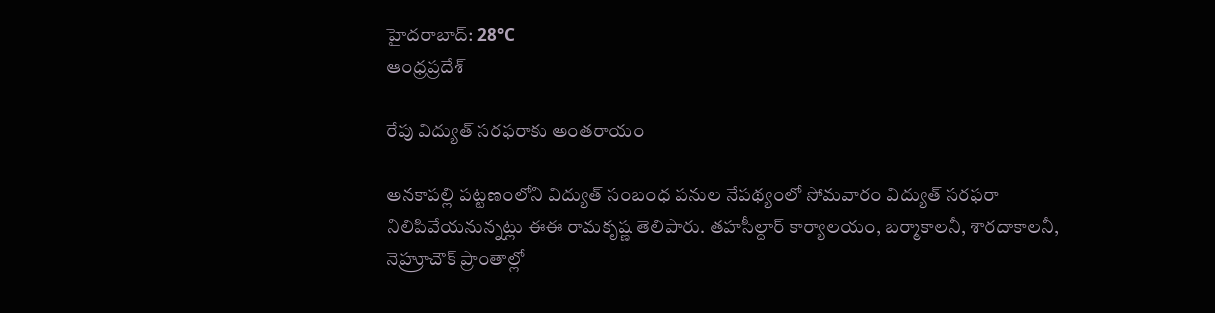హైదరాబాద్: 28°C
ఆంధ్రప్రదేశ్

రేపు విద్యుత్ సరఫరాకు అంతరాయం

అనకాపల్లి పట్టణంలోని విద్యుత్ సంబంధ పనుల నేపథ్యంలో సోమవారం విద్యుత్ సరఫరా నిలిపివేయనున్నట్లు ఈఈ రామకృష్ణ తెలిపారు. తహసీల్దార్ కార్యాలయం, బర్మాకాలనీ, శారదాకాలనీ, నెహ్రూచౌక్ ప్రాంతాల్లో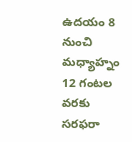ఉదయం 8 నుంచి మధ్యాహ్నం 12 గంటల వరకు సరఫరా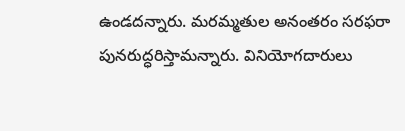ఉండదన్నారు. మరమ్మతుల అనంతరం సరఫరా పునరుద్ధరిస్తామన్నారు. వినియోగదారులు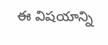ఈ విషయాన్ని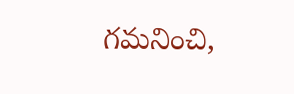గమనించి,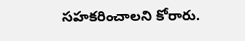సహకరించాలని కోరారు.